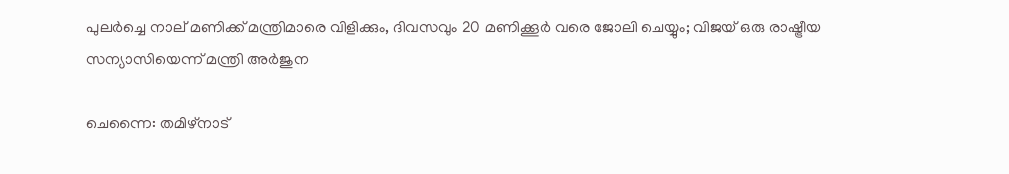പുലർച്ചെ നാല് മണിക്ക് മന്ത്രിമാരെ വിളിക്കും, ദിവസവും 20 മണിക്കൂർ വരെ ജോലി ചെയ്യും; വിജയ് ഒരു രാഷ്ട്രീയ സന്യാസിയെന്ന് മന്ത്രി അർജുന

ചെന്നൈ: തമിഴ്‌നാട്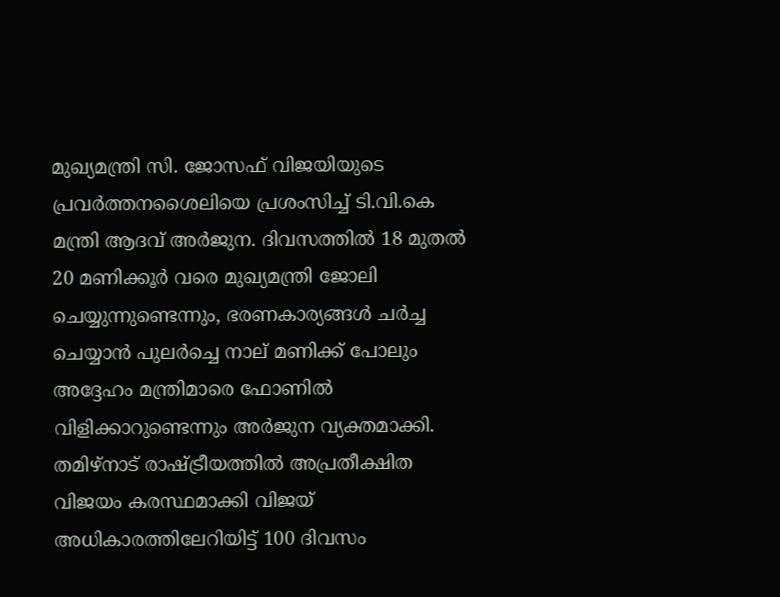മുഖ്യമന്ത്രി സി. ജോസഫ് വിജയിയുടെ പ്രവർത്തനശൈലിയെ പ്രശംസിച്ച് ടി.വി.കെ മന്ത്രി ആദവ് അർജുന. ദിവസത്തിൽ 18 മുതൽ 20 മണിക്കൂർ വരെ മുഖ്യമന്ത്രി ജോലി ചെയ്യുന്നുണ്ടെന്നും, ഭരണകാര്യങ്ങൾ ചർച്ച ചെയ്യാൻ പുലർച്ചെ നാല് മണിക്ക് പോലും അദ്ദേഹം മന്ത്രിമാരെ ഫോണിൽ വിളിക്കാറുണ്ടെന്നും അർജുന വ്യക്തമാക്കി. തമിഴ്നാട് രാഷ്ട്രീയത്തിൽ അപ്രതീക്ഷിത വിജയം കരസ്ഥമാക്കി വിജയ് അധികാരത്തിലേറിയിട്ട് 100 ദിവസം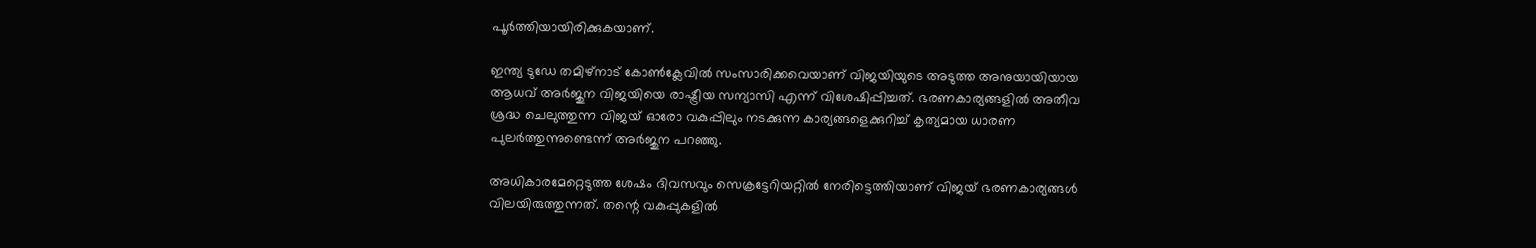പൂർത്തിയായിരിക്കുകയാണ്.

ഇന്ത്യ ടുഡേ തമിഴ്‌നാട് കോൺക്ലേവിൽ സംസാരിക്കവെയാണ് വിജയിയുടെ അടുത്ത അനുയായിയായ ആധവ് അർജുന വിജയിയെ രാഷ്ട്രീയ സന്യാസി എന്ന് വിശേഷിപ്പിച്ചത്. ഭരണകാര്യങ്ങളിൽ അതീവ ശ്രദ്ധ ചെലുത്തുന്ന വിജയ് ഓരോ വകുപ്പിലും നടക്കുന്ന കാര്യങ്ങളെക്കുറിച്ച് കൃത്യമായ ധാരണ പുലർത്തുന്നുണ്ടെന്ന് അർജുന പറഞ്ഞു.

അധികാരമേറ്റെടുത്ത ശേഷം ദിവസവും സെക്രട്ടേറിയറ്റിൽ നേരിട്ടെത്തിയാണ് വിജയ് ഭരണകാര്യങ്ങൾ വിലയിരുത്തുന്നത്. തന്റെ വകുപ്പുകളിൽ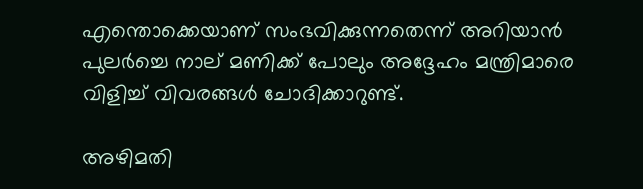എന്തൊക്കെയാണ് സംഭവിക്കുന്നതെന്ന് അറിയാൻ പുലർച്ചെ നാല് മണിക്ക് പോലും അദ്ദേഹം മന്ത്രിമാരെ വിളിച്ച് വിവരങ്ങൾ ചോദിക്കാറുണ്ട്.

അഴിമതി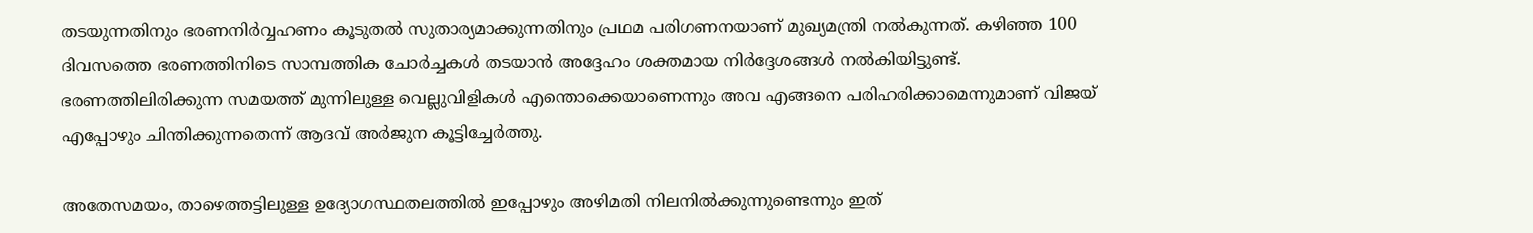തടയുന്നതിനും ഭരണനിർവ്വഹണം കൂടുതൽ സുതാര്യമാക്കുന്നതിനും പ്രഥമ പരിഗണനയാണ് മുഖ്യമന്ത്രി നൽകുന്നത്. കഴിഞ്ഞ 100 ദിവസത്തെ ഭരണത്തിനിടെ സാമ്പത്തിക ചോർച്ചകൾ തടയാൻ അദ്ദേഹം ശക്തമായ നിർദ്ദേശങ്ങൾ നൽകിയിട്ടുണ്ട്. ഭരണത്തിലിരിക്കുന്ന സമയത്ത് മുന്നിലുള്ള വെല്ലുവിളികൾ എന്തൊക്കെയാണെന്നും അവ എങ്ങനെ പരിഹരിക്കാമെന്നുമാണ് വിജയ് എപ്പോഴും ചിന്തിക്കുന്നതെന്ന് ആദവ് അർജുന കൂട്ടിച്ചേർത്തു.

അതേസമയം, താഴെത്തട്ടിലുള്ള ഉദ്യോഗസ്ഥതലത്തിൽ ഇപ്പോഴും അഴിമതി നിലനിൽക്കുന്നുണ്ടെന്നും ഇത്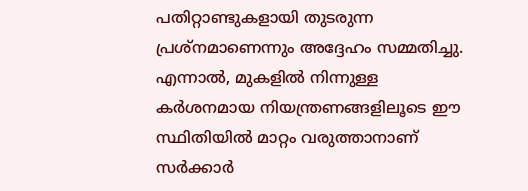പതിറ്റാണ്ടുകളായി തുടരുന്ന പ്രശ്നമാണെന്നും അദ്ദേഹം സമ്മതിച്ചു. എന്നാൽ, മുകളിൽ നിന്നുള്ള കർശനമായ നിയന്ത്രണങ്ങളിലൂടെ ഈ സ്ഥിതിയിൽ മാറ്റം വരുത്താനാണ് സർക്കാർ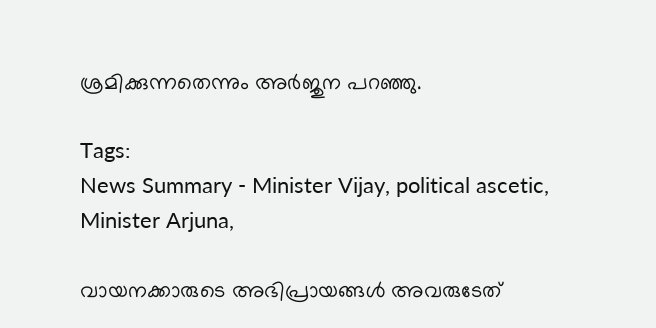ശ്രമിക്കുന്നതെന്നും അർജുന പറഞ്ഞു.

Tags:
News Summary - Minister Vijay, political ascetic, Minister Arjuna,

വായനക്കാരുടെ അഭിപ്രായങ്ങള്‍ അവരുടേത്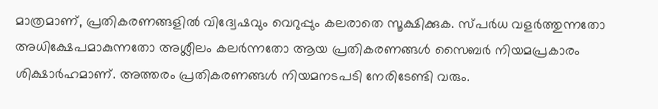മാത്രമാണ്, പ്രതികരണങ്ങളിൽ വിദ്വേഷവും വെറുപ്പും കലരാതെ സൂക്ഷിക്കുക. സ്പർധ വളർത്തുന്നതോ അധിക്ഷേപമാകുന്നതോ അശ്ലീലം കലർന്നതോ ആയ പ്രതികരണങ്ങൾ സൈബർ നിയമപ്രകാരം ശിക്ഷാർഹമാണ്. അത്തരം പ്രതികരണങ്ങൾ നിയമനടപടി നേരിടേണ്ടി വരും.